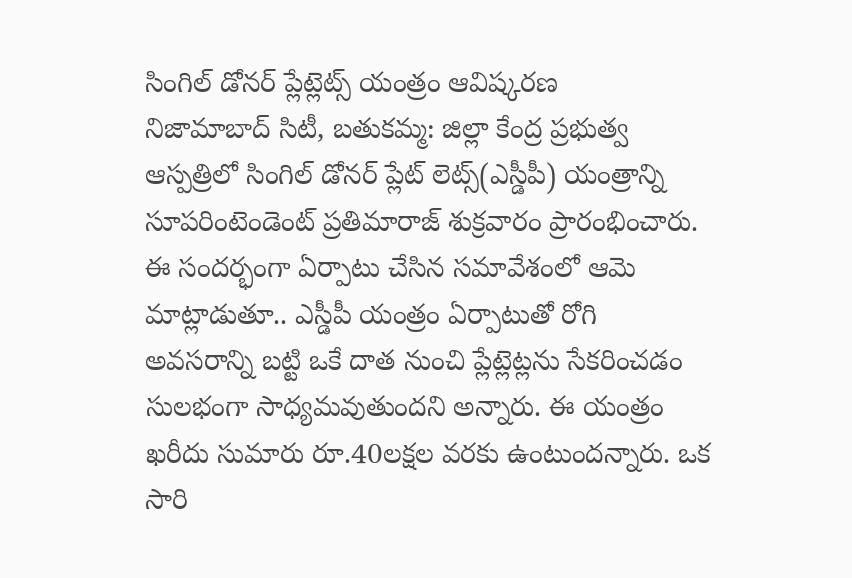సింగిల్ డోనర్ ప్లేట్లెట్స్ యంత్రం ఆవిష్కరణ
నిజామాబాద్ సిటీ, బతుకమ్మ: జిల్లా కేంద్ర ప్రభుత్వ ఆస్పత్రిలో సింగిల్ డోనర్ ప్లేట్ లెట్స్(ఎస్డీపీ) యంత్రాన్ని సూపరింటెండెంట్ ప్రతిమారాజ్ శుక్రవారం ప్రారంభించారు. ఈ సందర్భంగా ఏర్పాటు చేసిన సమావేశంలో ఆమె మాట్లాడుతూ.. ఎస్డీపీ యంత్రం ఏర్పాటుతో రోగి అవసరాన్ని బట్టి ఒకే దాత నుంచి ప్లేట్లెట్లను సేకరించడం సులభంగా సాధ్యమవుతుందని అన్నారు. ఈ యంత్రం ఖరీదు సుమారు రూ.40లక్షల వరకు ఉంటుందన్నారు. ఒక సారి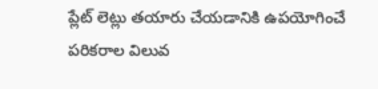ప్లేట్ లెట్లు తయారు చేయడానికి ఉపయోగించే పరికరాల విలువ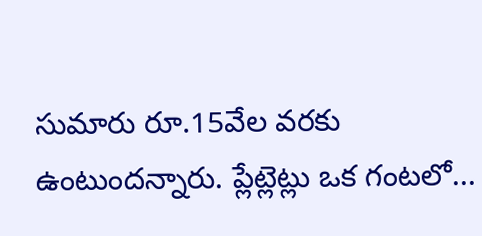సుమారు రూ.15వేల వరకు ఉంటుందన్నారు. ప్లేట్లెట్లు ఒక గంటలో...